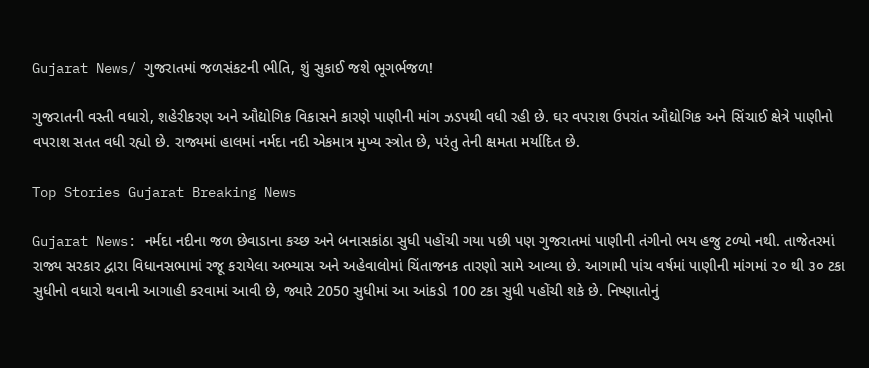Gujarat News/ ગુજરાતમાં જળસંકટની ભીતિ, શું સુકાઈ જશે ભૂગર્ભજળ!

ગુજરાતની વસ્તી વધારો, શહેરીકરણ અને ઔદ્યોગિક વિકાસને કારણે પાણીની માંગ ઝડપથી વધી રહી છે. ઘર વપરાશ ઉપરાંત ઔદ્યોગિક અને સિંચાઈ ક્ષેત્રે પાણીનો વપરાશ સતત વધી રહ્યો છે. રાજ્યમાં હાલમાં નર્મદા નદી એકમાત્ર મુખ્ય સ્ત્રોત છે, પરંતુ તેની ક્ષમતા મર્યાદિત છે.

Top Stories Gujarat Breaking News

Gujarat News: નર્મદા નદીના જળ છેવાડાના કચ્છ અને બનાસકાંઠા સુધી પહોંચી ગયા પછી પણ ગુજરાતમાં પાણીની તંગીનો ભય હજુ ટળ્યો નથી. તાજેતરમાં રાજ્ય સરકાર દ્વારા વિધાનસભામાં રજૂ કરાયેલા અભ્યાસ અને અહેવાલોમાં ચિંતાજનક તારણો સામે આવ્યા છે. આગામી પાંચ વર્ષમાં પાણીની માંગમાં ૨૦ થી ૩૦ ટકા સુધીનો વધારો થવાની આગાહી કરવામાં આવી છે, જ્યારે 2050 સુધીમાં આ આંકડો 100 ટકા સુધી પહોંચી શકે છે. નિષ્ણાતોનું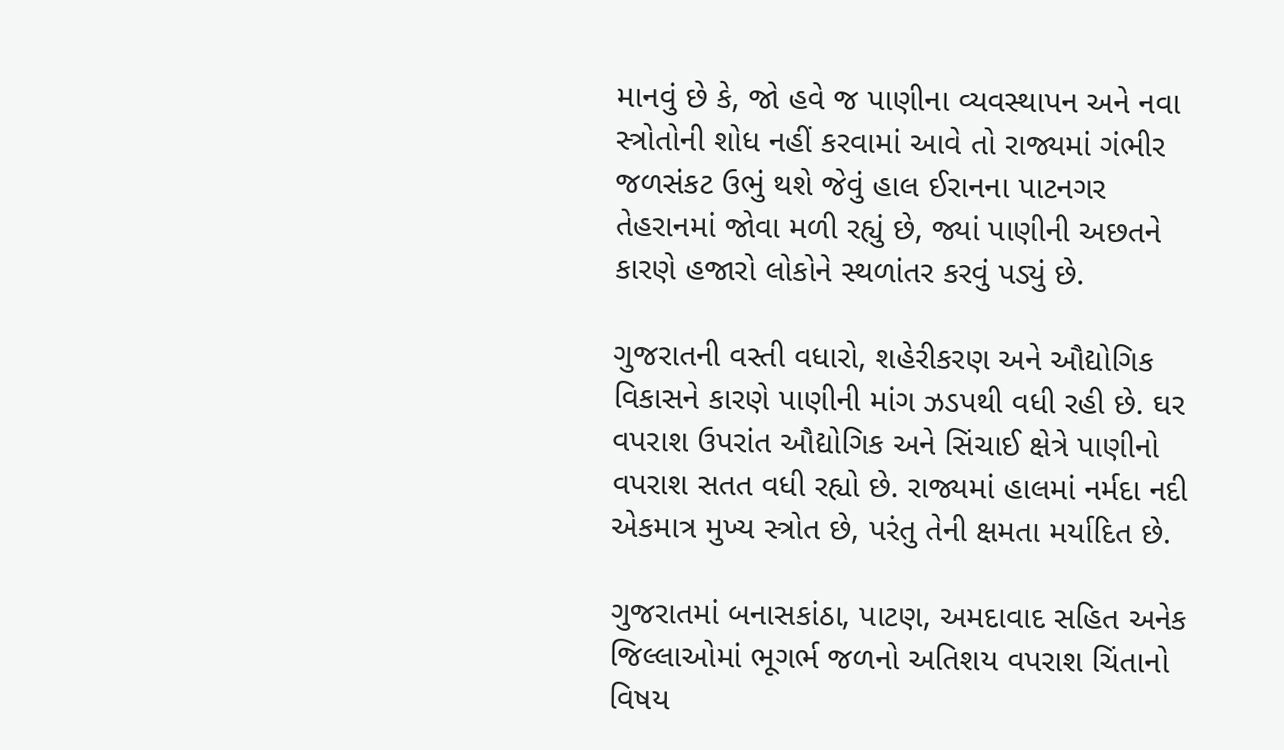માનવું છે કે, જો હવે જ પાણીના વ્યવસ્થાપન અને નવા સ્ત્રોતોની શોધ નહીં કરવામાં આવે તો રાજ્યમાં ગંભીર જળસંકટ ઉભું થશે જેવું હાલ ઈરાનના પાટનગર તેહરાનમાં જોવા મળી રહ્યું છે, જ્યાં પાણીની અછતને કારણે હજારો લોકોને સ્થળાંતર કરવું પડ્યું છે.

ગુજરાતની વસ્તી વધારો, શહેરીકરણ અને ઔદ્યોગિક વિકાસને કારણે પાણીની માંગ ઝડપથી વધી રહી છે. ઘર વપરાશ ઉપરાંત ઔદ્યોગિક અને સિંચાઈ ક્ષેત્રે પાણીનો વપરાશ સતત વધી રહ્યો છે. રાજ્યમાં હાલમાં નર્મદા નદી એકમાત્ર મુખ્ય સ્ત્રોત છે, પરંતુ તેની ક્ષમતા મર્યાદિત છે.

ગુજરાતમાં બનાસકાંઠા, પાટણ, અમદાવાદ સહિત અનેક જિલ્લાઓમાં ભૂગર્ભ જળનો અતિશય વપરાશ ચિંતાનો વિષય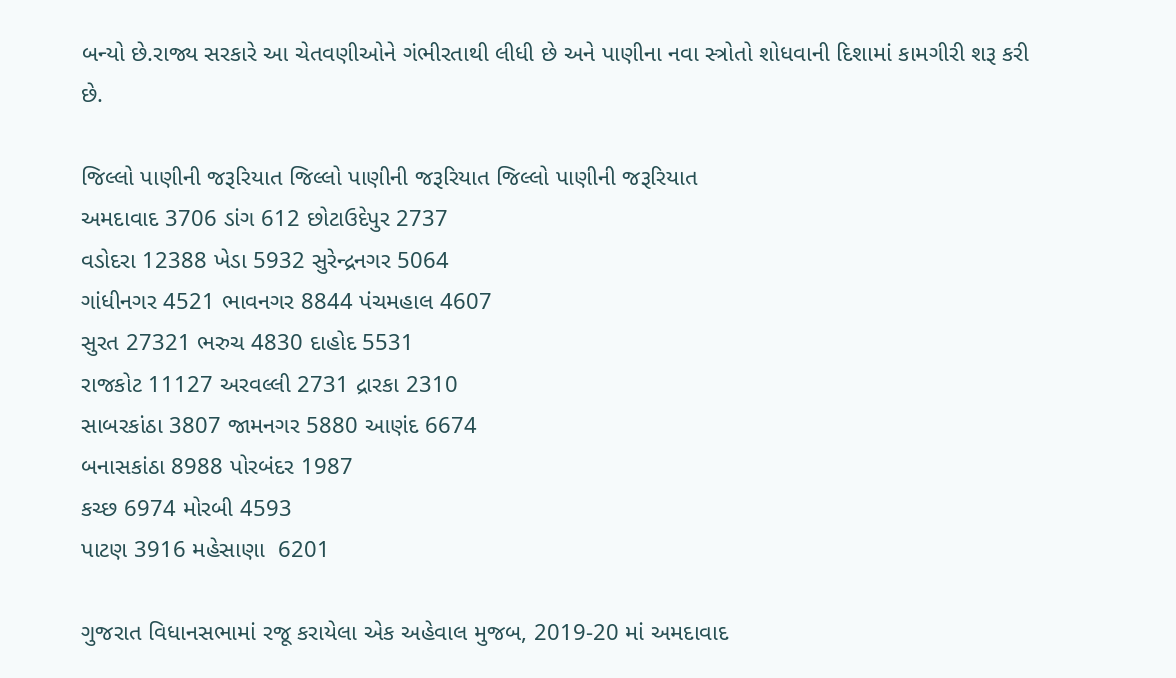બન્યો છે.રાજ્ય સરકારે આ ચેતવણીઓને ગંભીરતાથી લીધી છે અને પાણીના નવા સ્ત્રોતો શોધવાની દિશામાં કામગીરી શરૂ કરી છે.

જિલ્લો પાણીની જરૂરિયાત જિલ્લો પાણીની જરૂરિયાત જિલ્લો પાણીની જરૂરિયાત
અમદાવાદ 3706 ડાંગ 612 છોટાઉદેપુર 2737
વડોદરા 12388 ખેડા 5932 સુરેન્દ્રનગર 5064
ગાંધીનગર 4521 ભાવનગર 8844 પંચમહાલ 4607
સુરત 27321 ભરુચ 4830 દાહોદ 5531
રાજકોટ 11127 અરવલ્લી 2731 દ્રારકા 2310
સાબરકાંઠા 3807 જામનગર 5880 આણંદ 6674
બનાસકાંઠા 8988 પોરબંદર 1987
કચ્છ 6974 મોરબી 4593
પાટણ 3916 મહેસાણા  6201

ગુજરાત વિધાનસભામાં રજૂ કરાયેલા એક અહેવાલ મુજબ, 2019-20 માં અમદાવાદ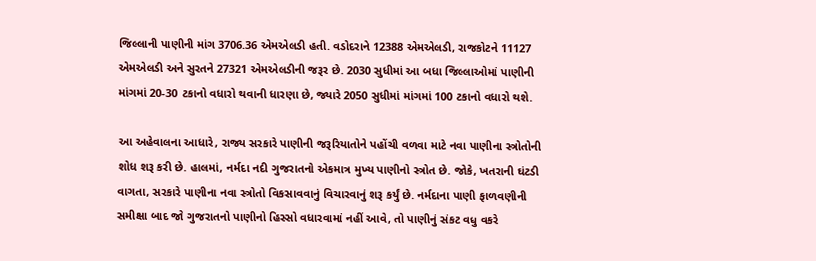જિલ્લાની પાણીની માંગ 3706.36 એમએલડી હતી. વડોદરાને 12388 એમએલડી, રાજકોટને 11127 એમએલડી અને સુરતને 27321 એમએલડીની જરૂર છે. 2030 સુધીમાં આ બધા જિલ્લાઓમાં પાણીની માંગમાં 20-30 ટકાનો વધારો થવાની ધારણા છે, જ્યારે 2050 સુધીમાં માંગમાં 100 ટકાનો વધારો થશે.

આ અહેવાલના આધારે, રાજ્ય સરકારે પાણીની જરૂરિયાતોને પહોંચી વળવા માટે નવા પાણીના સ્ત્રોતોની શોધ શરૂ કરી છે. હાલમાં, નર્મદા નદી ગુજરાતનો એકમાત્ર મુખ્ય પાણીનો સ્ત્રોત છે. જોકે, ખતરાની ઘંટડી વાગતા, સરકારે પાણીના નવા સ્ત્રોતો વિકસાવવાનું વિચારવાનું શરૂ કર્યું છે. નર્મદાના પાણી ફાળવણીની સમીક્ષા બાદ જો ગુજરાતનો પાણીનો હિસ્સો વધારવામાં નહીં આવે, તો પાણીનું સંકટ વધુ વકરે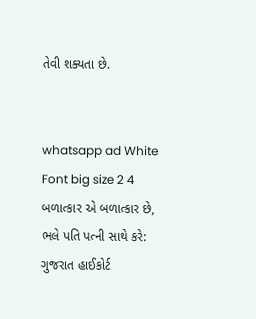તેવી શક્યતા છે.


whatsapp ad White Font big size 2 4 બળાત્કાર એ બળાત્કાર છે, ભલે પતિ પત્ની સાથે કરે: ગુજરાત હાઈકોર્ટ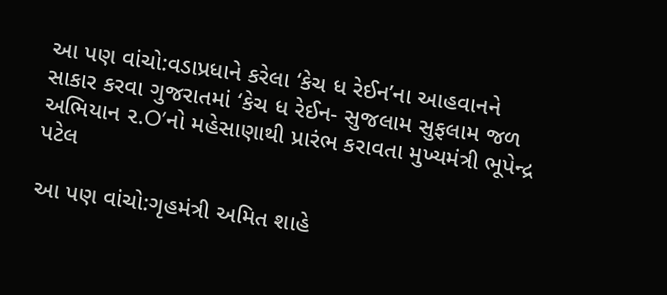આ પણ વાંચો:વડાપ્રધાને કરેલા ‘કેચ ધ રેઈન’ના આહવાનને સાકાર કરવા ગુજરાતમાં ‘કેચ ધ રેઈન- સુજલામ સુફલામ જળ અભિયાન ૨.O’નો મહેસાણાથી પ્રારંભ કરાવતા મુખ્યમંત્રી ભૂપેન્દ્ર પટેલ

આ પણ વાંચો:ગૃહમંત્રી અમિત શાહે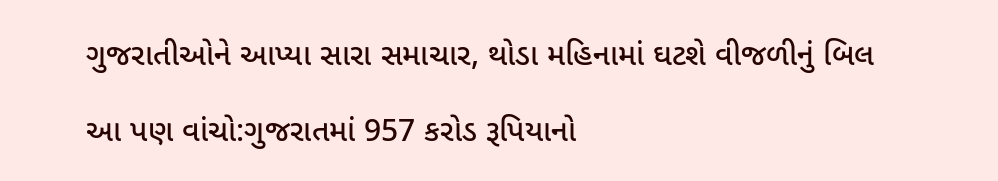ગુજરાતીઓને આપ્યા સારા સમાચાર, થોડા મહિનામાં ઘટશે વીજળીનું બિલ

આ પણ વાંચો:ગુજરાતમાં 957 કરોડ રૂપિયાનો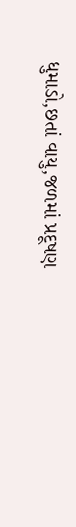ધુમાડો,છતાં વાયુ,જળમાં પ્રદૂષણ